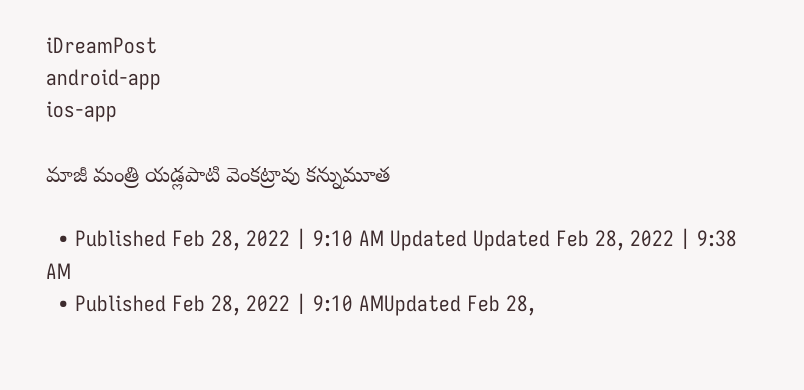iDreamPost
android-app
ios-app

మాజీ మంత్రి యడ్లపాటి వెంకట్రావు కన్నుమూత

  • Published Feb 28, 2022 | 9:10 AM Updated Updated Feb 28, 2022 | 9:38 AM
  • Published Feb 28, 2022 | 9:10 AMUpdated Feb 28,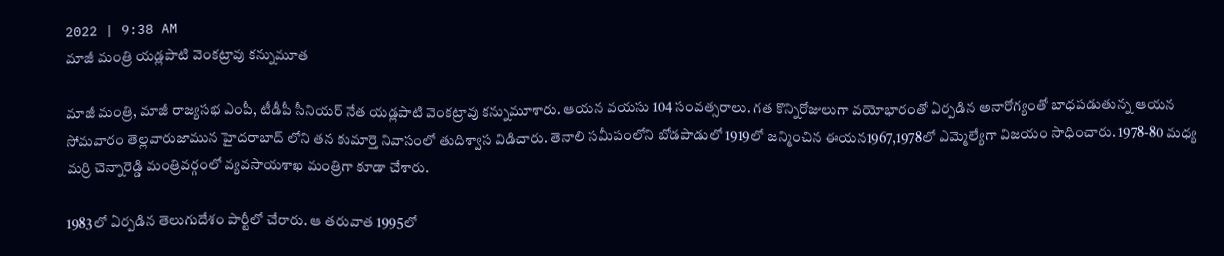2022 | 9:38 AM
మాజీ మంత్రి యడ్లపాటి వెంకట్రావు కన్నుమూత

మాజీ మంత్రి, మాజీ రాజ్యసభ ఎంపీ, టీడీపీ సీనియర్ నేత యడ్లపాటి వెంకట్రావు కన్నుమూశారు. ఆయన వయసు 104 సంవత్సరాలు. గత కొన్నిరోజులుగా వయోభారంతో ఏర్పడిన అనారోగ్యంతో బాధపడుతున్న ఆయన సోమవారం తెల్లవారుజామున హైదరాబాద్ లోని తన కుమార్తె నివాసంలో తుదిశ్వాస విడిచారు. తెనాలి సమీపంలోని బోడపాడులో 1919లో జన్మించిన ఈయన1967,1978లో ఎమ్మెల్యేగా విజయం సాధించారు. 1978-80 మధ్య మర్రి చెన్నారెడ్డి మంత్రివర్గంలో వ్యవసాయశాఖ మంత్రిగా కూడా చేశారు.

1983లో ఏర్పడిన తెలుగుదేశం పార్టీలో చేరారు. ఆ తరువాత 1995లో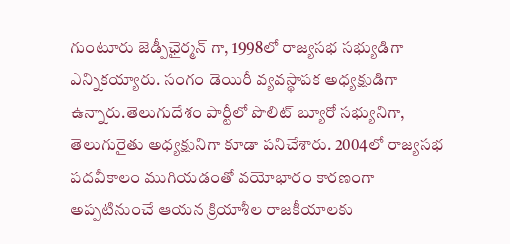గుంటూరు జెడ్పీఛైర్మన్ గా, 1998లో రాజ్యసభ సభ్యుడిగా ఎన్నికయ్యారు. సంగం డెయిరీ వ్యవస్థాపక అధ్యక్షుడిగా ఉన్నారు.తెలుగుదేశం పార్టీలో పొలిట్ బ్యూరో సభ్యునిగా, తెలుగురైతు అధ్యక్షునిగా కూడా పనిచేశారు. 2004లో రాజ్యసభ పదవీకాలం ముగియడంతో వయోభారం కారణంగా అప్పటినుంచే ఆయన క్రియాశీల రాజకీయాలకు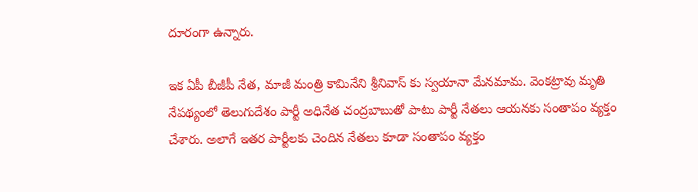దూరంగా ఉన్నారు.

ఇక ఏపీ బీజీపీ నేత, మాజీ మంత్రి కామినేని శ్రీనివాస్ కు స్వయానా మేనమామ. వెంకట్రావు మృతి నేపథ్యంలో తెలుగుదేశం పార్టీ అధినేత చంద్రబాబుతో పాటు పార్టీ నేతలు ఆయనకు సంతాపం వ్యక్తం చేశారు. అలాగే ఇతర పార్టీలకు చెందిన నేతలు కూడా సంతాపం వ్యక్తం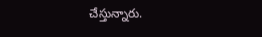చేస్తున్నారు.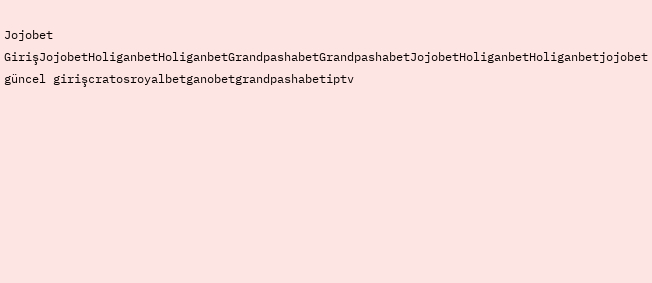Jojobet GirişJojobetHoliganbetHoliganbetGrandpashabetGrandpashabetJojobetHoliganbetHoliganbetjojobet güncel girişcratosroyalbetganobetgrandpashabetiptv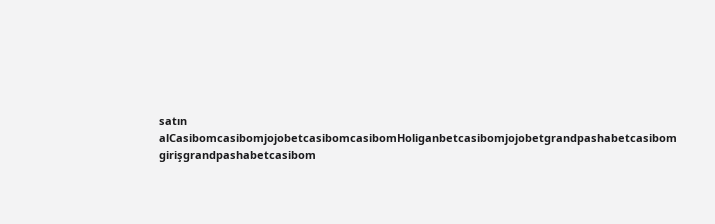satın alCasibomcasibomjojobetcasibomcasibomHoliganbetcasibomjojobetgrandpashabetcasibom girişgrandpashabetcasibom